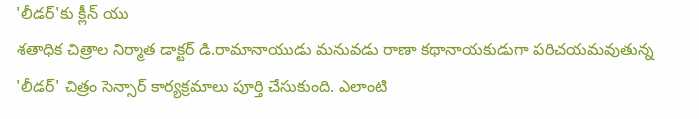'లీడర్'కు క్లీన్ యు
శతాధిక చిత్రాల నిర్మాత డాక్టర్ డి.రామానాయుడు మనువడు రాణా కథానాయకుడుగా పరిచయమవుతున్న 'లీడర్' చిత్రం సెన్సార్ కార్యక్రమాలు పూర్తి చేసుకుంది. ఎలాంటి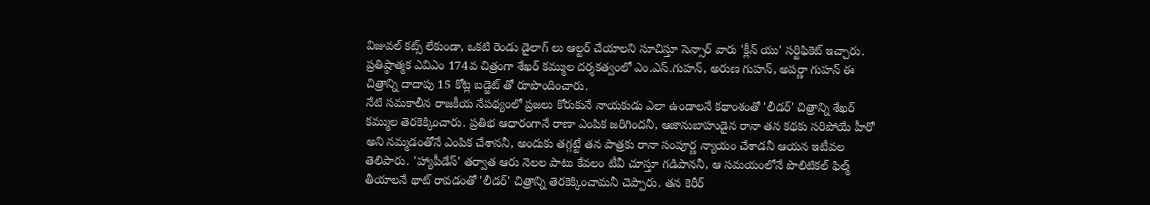విజువల్ కట్స్ లేకుండా, ఒకటి రెండు డైలాగ్ లు ఆల్టర్ చేయాలని సూచిస్తూ సెన్సార్ వారు 'క్లీన్ యు' సర్టిఫికెట్ ఇచ్చారు. ప్రతిష్ఠాత్మక ఎవిఎం 174వ చిత్రంగా శేఖర్ కమ్ముల దర్శకత్వంలో ఎం.ఎస్.గుహన్, అరుణ గుహన్, అపర్ణా గుహన్ ఈ చిత్రాన్ని దాదాపు 15 కోట్ల బడ్జెట్ తో రూపొందించారు.
నేటి సమకాలీన రాజకీయ నేపథ్యంలో ప్రజలు కోరుకునే నాయకుడు ఎలా ఉండాలనే కథాంశంతో 'లీడర్' చిత్రాన్ని శేఖర్ కమ్ముల తెరకెక్కించారు. ప్రతిభ ఆధారంగానే రాణా ఎంపిక జరిగిందనీ, ఆజానుబాహుడైన రానా తన కథకు సరిపోయే హీరో అని నమ్మడంతోనే ఎంపిక చేశాననీ, అందుకు తగ్గట్టే తన పాత్రకు రానా సంపూర్ణ న్యాయం చేశాడనీ ఆయన ఇటీవల తెలిపారు. 'హ్యాపీడేస్' తర్వాత ఆరు నెలల పాటు కేవలం టీవీ చూస్తూ గడిపాననీ, ఆ సమయంలోనే పొలిటికల్ ఫిల్మ్ తీయాలనే థాట్ రావడంతో 'లీడర్' చిత్రాన్ని తెరకెక్కించామనీ చెప్పారు. తన కెరీర్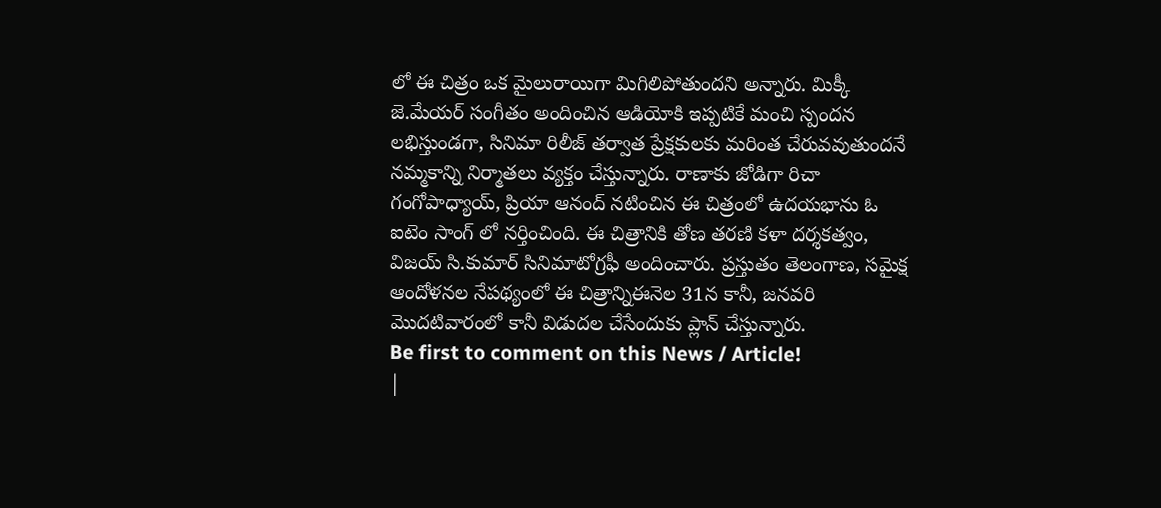లో ఈ చిత్రం ఒక మైలురాయిగా మిగిలిపోతుందని అన్నారు. మిక్కీ జె.మేయర్ సంగీతం అందించిన ఆడియోకి ఇప్పటికే మంచి స్పందన లభిస్తుండగా, సినిమా రిలీజ్ తర్వాత ప్రేక్షకులకు మరింత చేరువవుతుందనే నమ్మకాన్ని నిర్మాతలు వ్యక్తం చేస్తున్నారు. రాణాకు జోడిగా రిచా గంగోపాధ్యాయ్, ప్రియా ఆనంద్ నటించిన ఈ చిత్రంలో ఉదయభాను ఓ ఐటెం సాంగ్ లో నర్తించింది. ఈ చిత్రానికి తోణ తరణి కళా దర్శకత్వం, విజయ్ సి.కుమార్ సినిమాటోగ్రఫీ అందించారు. ప్రస్తుతం తెలంగాణ, సమైక్ష ఆందోళనల నేపథ్యంలో ఈ చిత్రాన్నిఈనెల 31న కానీ, జనవరి మొదటివారంలో కానీ విడుదల చేసేందుకు ప్లాన్ చేస్తున్నారు.
Be first to comment on this News / Article!
|